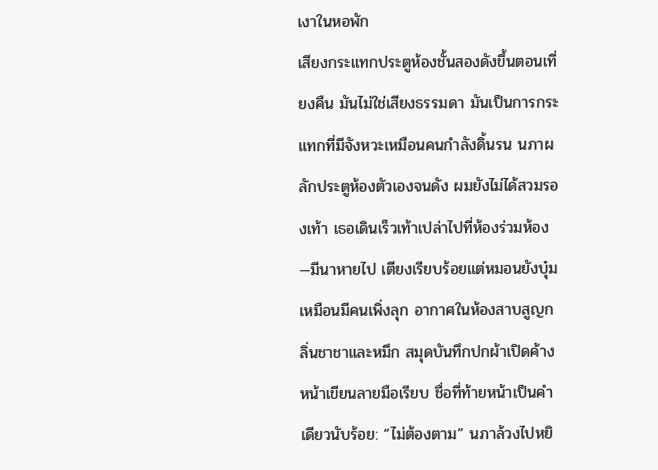เงาในหอพัก
เสียงกระแทกประตูห้องชั้นสองดังขึ้นตอนเที่ยงคืน มันไม่ใช่เสียงธรรมดา มันเป็นการกระแทกที่มีจังหวะเหมือนคนกำลังดิ้นรน นภาผลักประตูห้องตัวเองจนดัง ผมยังไม่ได้สวมรองเท้า เธอเดินเร็วเท้าเปล่าไปที่ห้องร่วมห้อง—มีนาหายไป เตียงเรียบร้อยแต่หมอนยังบุ๋มเหมือนมีคนเพิ่งลุก อากาศในห้องสาบสูญกลิ่นชาชาและหมึก สมุดบันทึกปกผ้าเปิดค้าง หน้าเขียนลายมือเรียบ ชื่อที่ท้ายหน้าเป็นคำเดียวนับร้อย: “ไม่ต้องตาม” นภาล้วงไปหยิ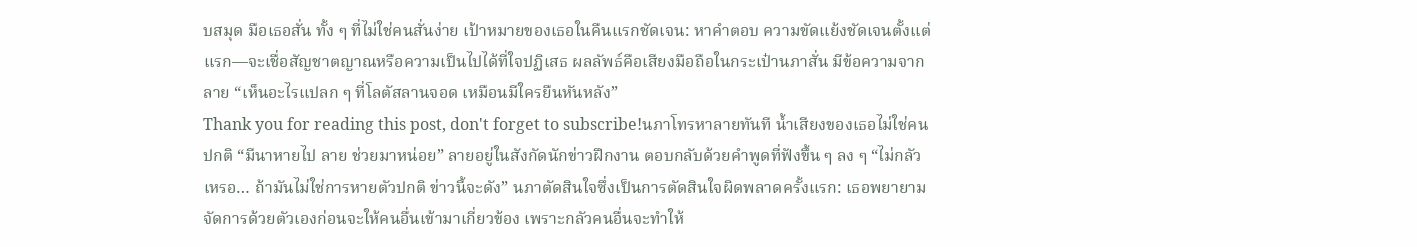บสมุด มือเธอสั่น ทั้ง ๆ ที่ไม่ใช่คนสั่นง่าย เป้าหมายของเธอในคืนแรกชัดเจน: หาคำตอบ ความขัดแย้งชัดเจนตั้งแต่แรก—จะเชื่อสัญชาตญาณหรือความเป็นไปได้ที่ใจปฏิเสธ ผลลัพธ์คือเสียงมือถือในกระเป๋านภาสั่น มีข้อความจากลาย “เห็นอะไรแปลก ๆ ที่โลตัสลานจอด เหมือนมีใครยืนหันหลัง”
Thank you for reading this post, don't forget to subscribe!นภาโทรหาลายทันที น้ำเสียงของเธอไม่ใช่คนปกติ “มีนาหายไป ลาย ช่วยมาหน่อย” ลายอยู่ในสังกัดนักข่าวฝึกงาน ตอบกลับด้วยคำพูดที่ฟังขึ้น ๆ ลง ๆ “ไม่กลัวเหรอ… ถ้ามันไม่ใช่การหายตัวปกติ ข่าวนี้จะดัง” นภาตัดสินใจซึ่งเป็นการตัดสินใจผิดพลาดครั้งแรก: เธอพยายามจัดการด้วยตัวเองก่อนจะให้คนอื่นเข้ามาเกี่ยวข้อง เพราะกลัวคนอื่นจะทำให้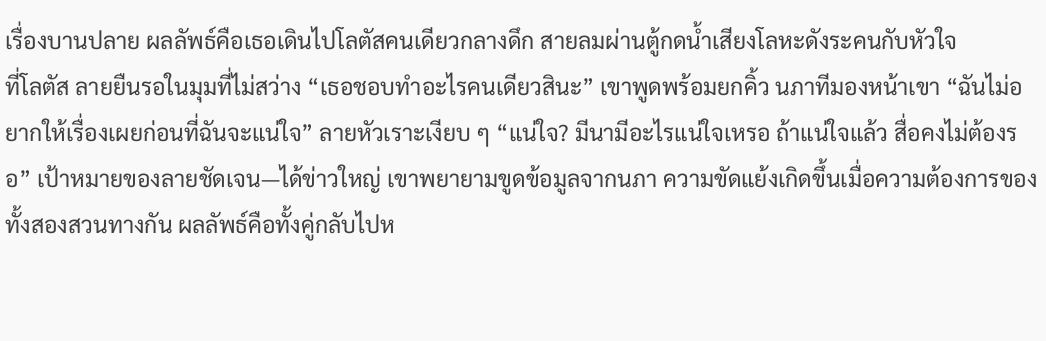เรื่องบานปลาย ผลลัพธ์คือเธอเดินไปโลตัสคนเดียวกลางดึก สายลมผ่านตู้กดน้ำเสียงโลหะดังระคนกับหัวใจ
ที่โลตัส ลายยืนรอในมุมที่ไม่สว่าง “เธอชอบทำอะไรคนเดียวสินะ” เขาพูดพร้อมยกคิ้ว นภาทีมองหน้าเขา “ฉันไม่อยากให้เรื่องเผยก่อนที่ฉันจะแน่ใจ” ลายหัวเราะเงียบ ๆ “แน่ใจ? มีนามีอะไรแน่ใจเหรอ ถ้าแน่ใจแล้ว สื่อคงไม่ต้องรอ” เป้าหมายของลายชัดเจน—ได้ข่าวใหญ่ เขาพยายามขูดข้อมูลจากนภา ความขัดแย้งเกิดขึ้นเมื่อความต้องการของทั้งสองสวนทางกัน ผลลัพธ์คือทั้งคู่กลับไปห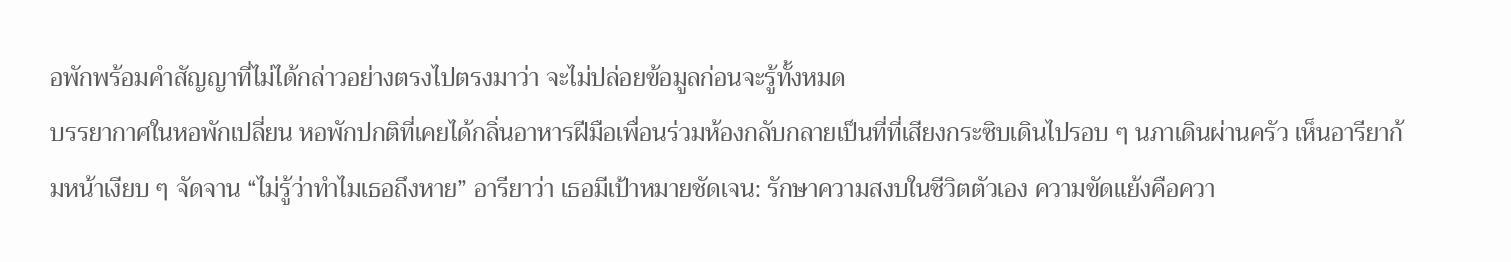อพักพร้อมคำสัญญาที่ไม่ได้กล่าวอย่างตรงไปตรงมาว่า จะไม่ปล่อยข้อมูลก่อนจะรู้ทั้งหมด
บรรยากาศในหอพักเปลี่ยน หอพักปกติที่เคยได้กลิ่นอาหารฝีมือเพื่อนร่วมห้องกลับกลายเป็นที่ที่เสียงกระซิบเดินไปรอบ ๆ นภาเดินผ่านครัว เห็นอารียาก้มหน้าเงียบ ๆ จัดจาน “ไม่รู้ว่าทำไมเธอถึงหาย” อารียาว่า เธอมีเป้าหมายชัดเจน: รักษาความสงบในชีวิตตัวเอง ความขัดแย้งคือควา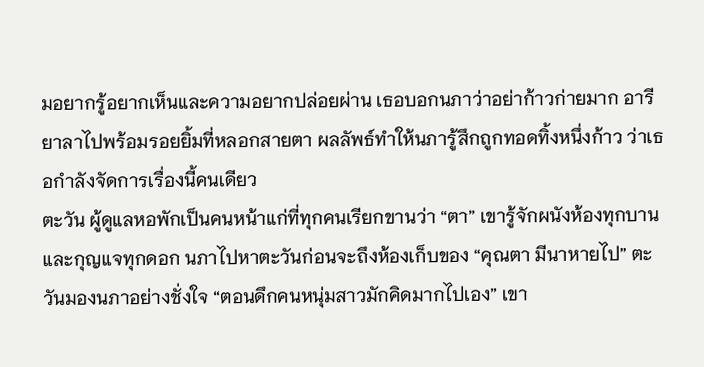มอยากรู้อยากเห็นและความอยากปล่อยผ่าน เธอบอกนภาว่าอย่าก้าวก่ายมาก อารียาลาไปพร้อมรอยยิ้มที่หลอกสายตา ผลลัพธ์ทำให้นภารู้สึกถูกทอดทิ้งหนึ่งก้าว ว่าเธอกำลังจัดการเรื่องนี้คนเดียว
ตะวัน ผู้ดูแลหอพักเป็นคนหน้าแก่ที่ทุกคนเรียกขานว่า “ตา” เขารู้จักผนังห้องทุกบานและกุญแจทุกดอก นภาไปหาตะวันก่อนจะถึงห้องเก็บของ “คุณตา มีนาหายไป” ตะวันมองนภาอย่างชั่งใจ “ตอนดึกคนหนุ่มสาวมักคิดมากไปเอง” เขา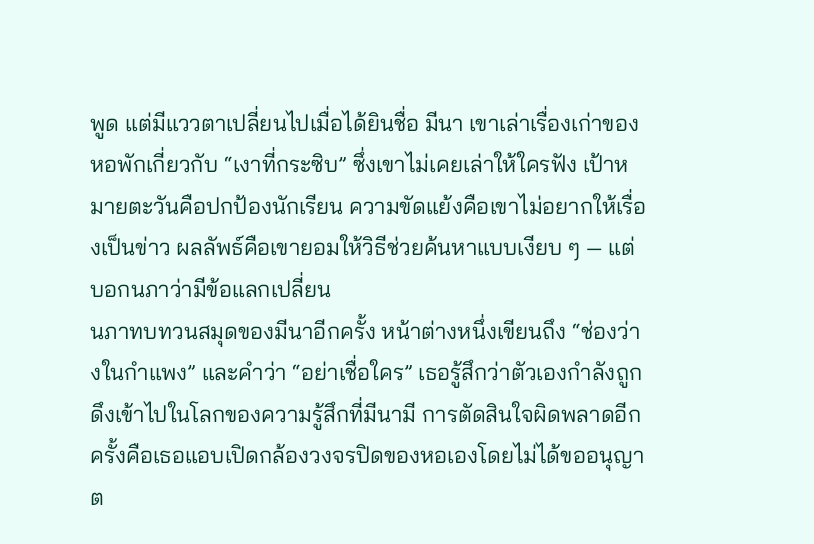พูด แต่มีแววตาเปลี่ยนไปเมื่อได้ยินชื่อ มีนา เขาเล่าเรื่องเก่าของหอพักเกี่ยวกับ “เงาที่กระซิบ” ซึ่งเขาไม่เคยเล่าให้ใครฟัง เป้าหมายตะวันคือปกป้องนักเรียน ความขัดแย้งคือเขาไม่อยากให้เรื่องเป็นข่าว ผลลัพธ์คือเขายอมให้วิธีช่วยค้นหาแบบเงียบ ๆ — แต่บอกนภาว่ามีข้อแลกเปลี่ยน
นภาทบทวนสมุดของมีนาอีกครั้ง หน้าต่างหนึ่งเขียนถึง “ช่องว่างในกำแพง” และคำว่า “อย่าเชื่อใคร” เธอรู้สึกว่าตัวเองกำลังถูกดึงเข้าไปในโลกของความรู้สึกที่มีนามี การตัดสินใจผิดพลาดอีกครั้งคือเธอแอบเปิดกล้องวงจรปิดของหอเองโดยไม่ได้ขออนุญาต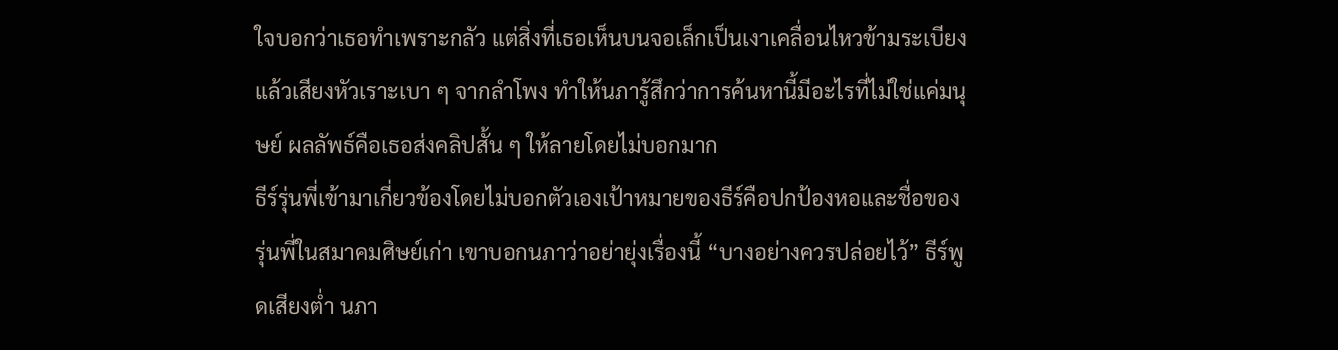ใจบอกว่าเธอทำเพราะกลัว แต่สิ่งที่เธอเห็นบนจอเล็กเป็นเงาเคลื่อนไหวข้ามระเบียง แล้วเสียงหัวเราะเบา ๆ จากลำโพง ทำให้นภารู้สึกว่าการค้นหานี้มีอะไรที่ไม่ใช่แค่มนุษย์ ผลลัพธ์คือเธอส่งคลิปสั้น ๆ ให้ลายโดยไม่บอกมาก
ธีร์รุ่นพี่เข้ามาเกี่ยวข้องโดยไม่บอกตัวเองเป้าหมายของธีร์คือปกป้องหอและชื่อของรุ่นพี่ในสมาคมศิษย์เก่า เขาบอกนภาว่าอย่ายุ่งเรื่องนี้ “บางอย่างควรปล่อยไว้” ธีร์พูดเสียงต่ำ นภา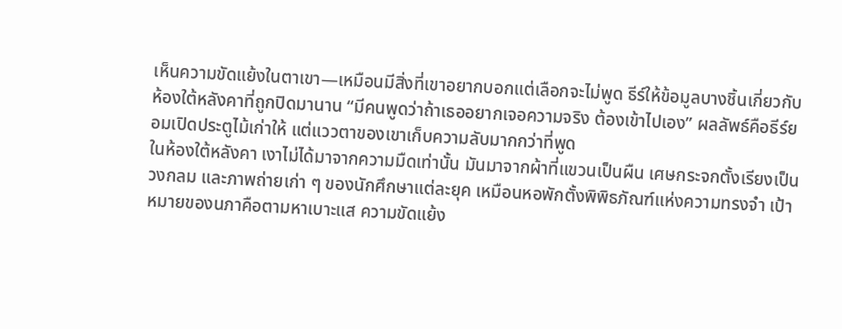เห็นความขัดแย้งในตาเขา—เหมือนมีสิ่งที่เขาอยากบอกแต่เลือกจะไม่พูด ธีร์ให้ข้อมูลบางชิ้นเกี่ยวกับห้องใต้หลังคาที่ถูกปิดมานาน “มีคนพูดว่าถ้าเธออยากเจอความจริง ต้องเข้าไปเอง” ผลลัพธ์คือธีร์ยอมเปิดประตูไม้เก่าให้ แต่แววตาของเขาเก็บความลับมากกว่าที่พูด
ในห้องใต้หลังคา เงาไม่ได้มาจากความมืดเท่านั้น มันมาจากผ้าที่แขวนเป็นผืน เศษกระจกตั้งเรียงเป็นวงกลม และภาพถ่ายเก่า ๆ ของนักศึกษาแต่ละยุค เหมือนหอพักตั้งพิพิธภัณฑ์แห่งความทรงจำ เป้าหมายของนภาคือตามหาเบาะแส ความขัดแย้ง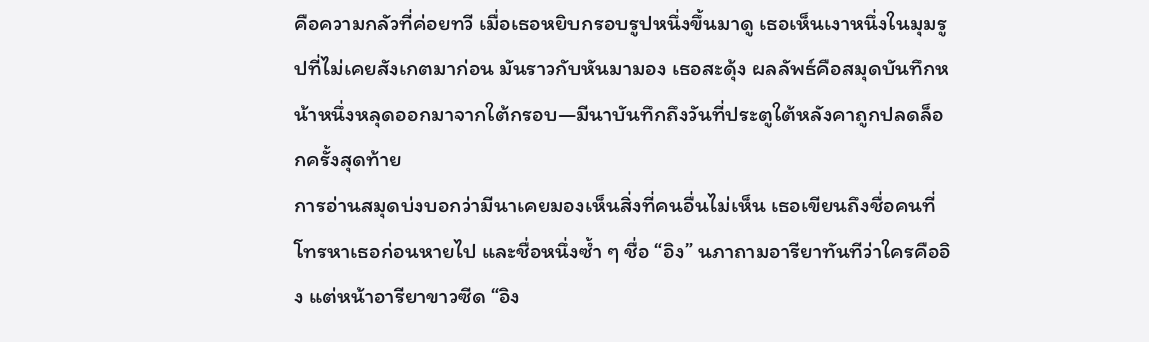คือความกลัวที่ค่อยทวี เมื่อเธอหยิบกรอบรูปหนึ่งขึ้นมาดู เธอเห็นเงาหนึ่งในมุมรูปที่ไม่เคยสังเกตมาก่อน มันราวกับหันมามอง เธอสะดุ้ง ผลลัพธ์คือสมุดบันทึกหน้าหนึ่งหลุดออกมาจากใต้กรอบ—มีนาบันทึกถึงวันที่ประตูใต้หลังคาถูกปลดล็อกครั้งสุดท้าย
การอ่านสมุดบ่งบอกว่ามีนาเคยมองเห็นสิ่งที่คนอื่นไม่เห็น เธอเขียนถึงชื่อคนที่โทรหาเธอก่อนหายไป และชื่อหนึ่งซ้ำ ๆ ชื่อ “อิง” นภาถามอารียาทันทีว่าใครคืออิง แต่หน้าอารียาขาวซีด “อิง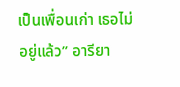เป็นเพื่อนเก่า เธอไม่อยู่แล้ว” อารียา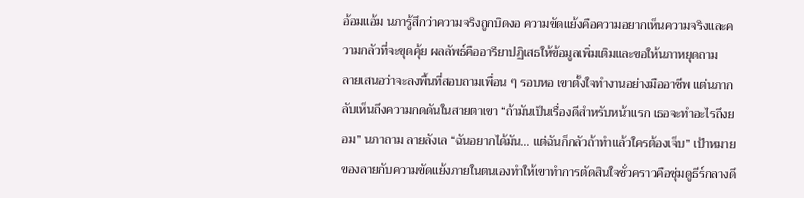อ้อมแอ้ม นภารู้สึกว่าความจริงถูกบิดงอ ความขัดแย้งคือความอยากเห็นความจริงและความกลัวที่จะขุดคุ้ย ผลลัพธ์คืออารียาปฏิเสธให้ข้อมูลเพิ่มเติมและขอให้นภาหยุดถาม
ลายเสนอว่าจะลงพื้นที่สอบถามเพื่อน ๆ รอบหอ เขาตั้งใจทำงานอย่างมืออาชีพ แต่นภากลับเห็นถึงความกดดันในสายตาเขา “ถ้ามันเป็นเรื่องดีสำหรับหน้าแรก เธอจะทำอะไรถึงยอม” นภาถาม ลายลังเล “ฉันอยากได้มัน… แต่ฉันก็กลัวถ้าทำแล้วใครต้องเจ็บ” เป้าหมายของลายกับความขัดแย้งภายในตนเองทำให้เขาทำการตัดสินใจชั่วคราวคือซุ่มดูธีร์กลางดึ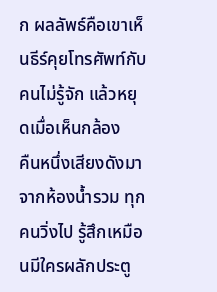ก ผลลัพธ์คือเขาเห็นธีร์คุยโทรศัพท์กับคนไม่รู้จัก แล้วหยุดเมื่อเห็นกล้อง
คืนหนึ่งเสียงดังมาจากห้องน้ำรวม ทุกคนวิ่งไป รู้สึกเหมือนมีใครผลักประตู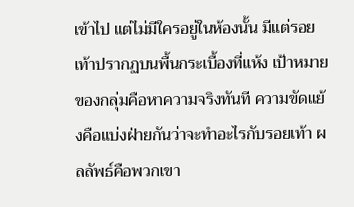เข้าไป แต่ไม่มีใครอยู่ในห้องนั้น มีแต่รอยเท้าปรากฏบนพื้นกระเบื้องที่แห้ง เป้าหมายของกลุ่มคือหาความจริงทันที ความขัดแย้งคือแบ่งฝ่ายกันว่าจะทำอะไรกับรอยเท้า ผลลัพธ์คือพวกเขา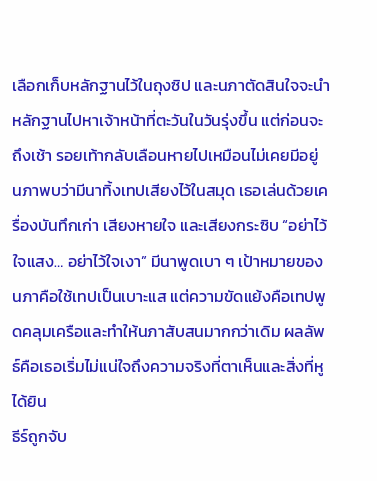เลือกเก็บหลักฐานไว้ในถุงซิป และนภาตัดสินใจจะนำหลักฐานไปหาเจ้าหน้าที่ตะวันในวันรุ่งขึ้น แต่ก่อนจะถึงเช้า รอยเท้ากลับเลือนหายไปเหมือนไม่เคยมีอยู่
นภาพบว่ามีนาทิ้งเทปเสียงไว้ในสมุด เธอเล่นด้วยเครื่องบันทึกเก่า เสียงหายใจ และเสียงกระซิบ “อย่าไว้ใจแสง… อย่าไว้ใจเงา” มีนาพูดเบา ๆ เป้าหมายของนภาคือใช้เทปเป็นเบาะแส แต่ความขัดแย้งคือเทปพูดคลุมเครือและทำให้นภาสับสนมากกว่าเดิม ผลลัพธ์คือเธอเริ่มไม่แน่ใจถึงความจริงที่ตาเห็นและสิ่งที่หูได้ยิน
ธีร์ถูกจับ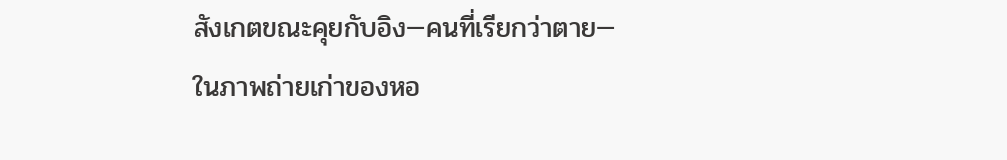สังเกตขณะคุยกับอิง—คนที่เรียกว่าตาย—ในภาพถ่ายเก่าของหอ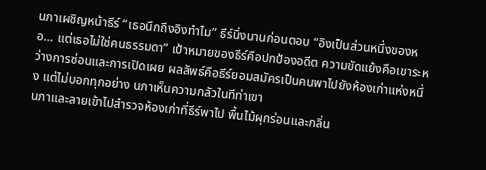นภาเผชิญหน้าธีร์ “เธอนึกถึงอิงทำไม” ธีร์นิ่งนานก่อนตอบ “อิงเป็นส่วนหนึ่งของหอ… แต่เธอไม่ใช่คนธรรมดา” เป้าหมายของธีร์คือปกป้องอดีต ความขัดแย้งคือเขาระหว่างการซ่อนและการเปิดเผย ผลลัพธ์คือธีร์ยอมสมัครเป็นคนพาไปยังห้องเก่าแห่งหนึ่ง แต่ไม่บอกทุกอย่าง นภาเห็นความกลัวในทีท่าเขา
นภาและลายเข้าไปสำรวจห้องเก่าที่ธีร์พาไป พื้นไม้ผุกร่อนและกลิ่น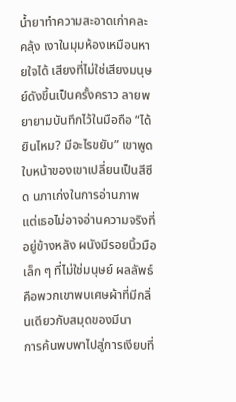น้ำยาทำความสะอาดเก่าคละคลุ้ง เงาในมุมห้องเหมือนหายใจได้ เสียงที่ไม่ใช่เสียงมนุษย์ดังขึ้นเป็นครั้งคราว ลายพยายามบันทึกไว้ในมือถือ “ได้ยินไหม? มีอะไรขยับ” เขาพูด ใบหน้าของเขาเปลี่ยนเป็นสีซีด นภาเก่งในการอ่านภาพ แต่เธอไม่อาจอ่านความจริงที่อยู่ข้างหลัง ผนังมีรอยนิ้วมือเล็ก ๆ ที่ไม่ใช่มนุษย์ ผลลัพธ์คือพวกเขาพบเศษผ้าที่มีกลิ่นเดียวกับสมุดของมีนา
การค้นพบพาไปสู่การเงียบที่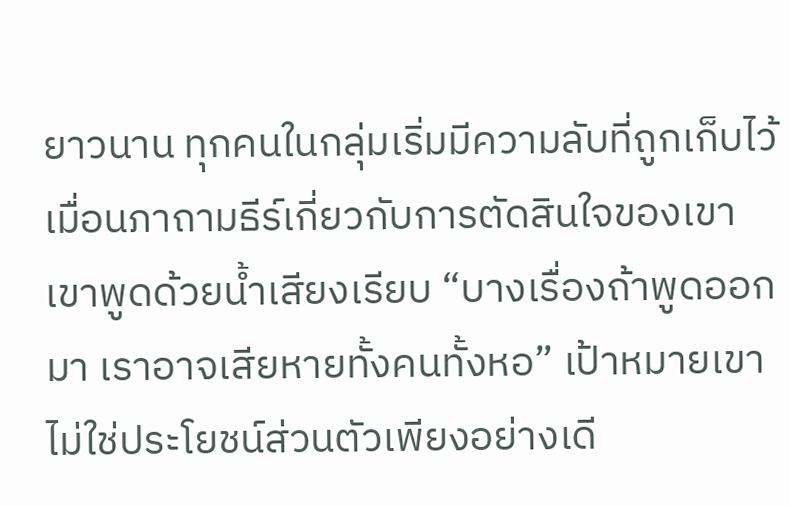ยาวนาน ทุกคนในกลุ่มเริ่มมีความลับที่ถูกเก็บไว้ เมื่อนภาถามธีร์เกี่ยวกับการตัดสินใจของเขา เขาพูดด้วยน้ำเสียงเรียบ “บางเรื่องถ้าพูดออกมา เราอาจเสียหายทั้งคนทั้งหอ” เป้าหมายเขาไม่ใช่ประโยชน์ส่วนตัวเพียงอย่างเดี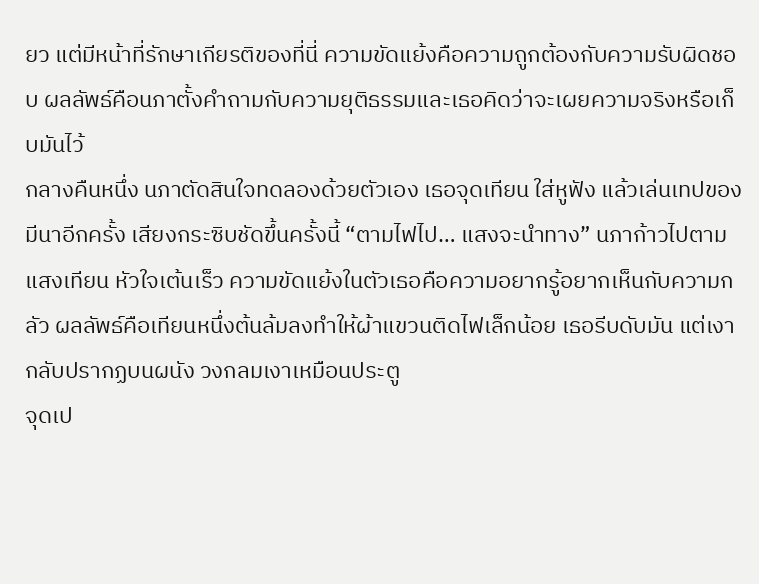ยว แต่มีหน้าที่รักษาเกียรติของที่นี่ ความขัดแย้งคือความถูกต้องกับความรับผิดชอบ ผลลัพธ์คือนภาตั้งคำถามกับความยุติธรรมและเธอคิดว่าจะเผยความจริงหรือเก็บมันไว้
กลางคืนหนึ่ง นภาตัดสินใจทดลองด้วยตัวเอง เธอจุดเทียน ใส่หูฟัง แล้วเล่นเทปของมีนาอีกครั้ง เสียงกระซิบชัดขึ้นครั้งนี้ “ตามไฟไป… แสงจะนำทาง” นภาก้าวไปตามแสงเทียน หัวใจเต้นเร็ว ความขัดแย้งในตัวเธอคือความอยากรู้อยากเห็นกับความกลัว ผลลัพธ์คือเทียนหนึ่งต้นล้มลงทำให้ผ้าแขวนติดไฟเล็กน้อย เธอรีบดับมัน แต่เงากลับปรากฏบนผนัง วงกลมเงาเหมือนประตู
จุดเป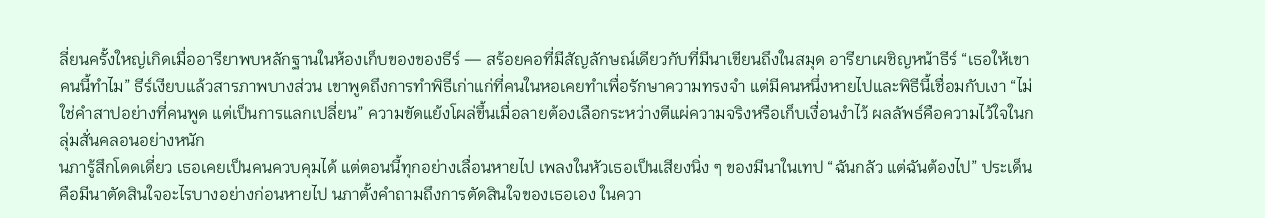ลี่ยนครั้งใหญ่เกิดเมื่ออารียาพบหลักฐานในห้องเก็บของของธีร์ — สร้อยคอที่มีสัญลักษณ์เดียวกับที่มีนาเขียนถึงในสมุด อารียาเผชิญหน้าธีร์ “เธอให้เขาคนนี้ทำไม” ธีร์เงียบแล้วสารภาพบางส่วน เขาพูดถึงการทำพิธีเก่าแก่ที่คนในหอเคยทำเพื่อรักษาความทรงจำ แต่มีคนหนึ่งหายไปและพิธีนี้เชื่อมกับเงา “ไม่ใช่คำสาปอย่างที่คนพูด แต่เป็นการแลกเปลี่ยน” ความขัดแย้งโผล่ขึ้นเมื่อลายต้องเลือกระหว่างตีแผ่ความจริงหรือเก็บเงื่อนงำไว้ ผลลัพธ์คือความไว้ใจในกลุ่มสั่นคลอนอย่างหนัก
นภารู้สึกโดดเดี่ยว เธอเคยเป็นคนควบคุมได้ แต่ตอนนี้ทุกอย่างเลื่อนหายไป เพลงในหัวเธอเป็นเสียงนิ่ง ๆ ของมีนาในเทป “ฉันกลัว แต่ฉันต้องไป” ประเด็นคือมีนาตัดสินใจอะไรบางอย่างก่อนหายไป นภาตั้งคำถามถึงการตัดสินใจของเธอเอง ในควา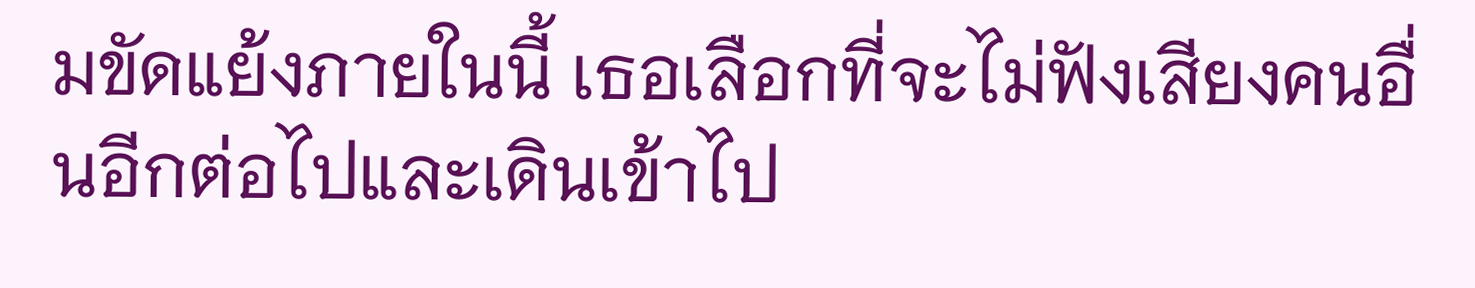มขัดแย้งภายในนี้ เธอเลือกที่จะไม่ฟังเสียงคนอื่นอีกต่อไปและเดินเข้าไป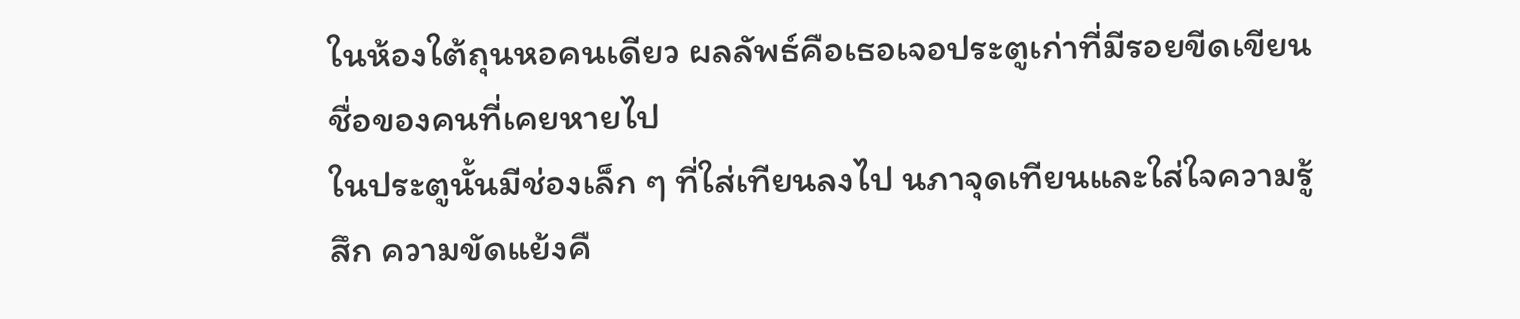ในห้องใต้ถุนหอคนเดียว ผลลัพธ์คือเธอเจอประตูเก่าที่มีรอยขีดเขียนชื่อของคนที่เคยหายไป
ในประตูนั้นมีช่องเล็ก ๆ ที่ใส่เทียนลงไป นภาจุดเทียนและใส่ใจความรู้สึก ความขัดแย้งคื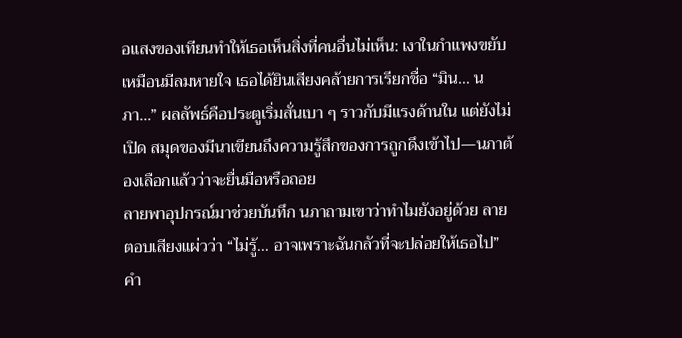อแสงของเทียนทำให้เธอเห็นสิ่งที่คนอื่นไม่เห็น: เงาในกำแพงขยับเหมือนมีลมหายใจ เธอได้ยินเสียงคล้ายการเรียกชื่อ “มิน… นภา…” ผลลัพธ์คือประตูเริ่มสั่นเบา ๆ ราวกับมีแรงด้านใน แต่ยังไม่เปิด สมุดของมีนาเขียนถึงความรู้สึกของการถูกดึงเข้าไป—นภาต้องเลือกแล้วว่าจะยื่นมือหรือถอย
ลายพาอุปกรณ์มาช่วยบันทึก นภาถามเขาว่าทำไมยังอยู่ด้วย ลายตอบเสียงแผ่วว่า “ไม่รู้… อาจเพราะฉันกลัวที่จะปล่อยให้เธอไป” คำ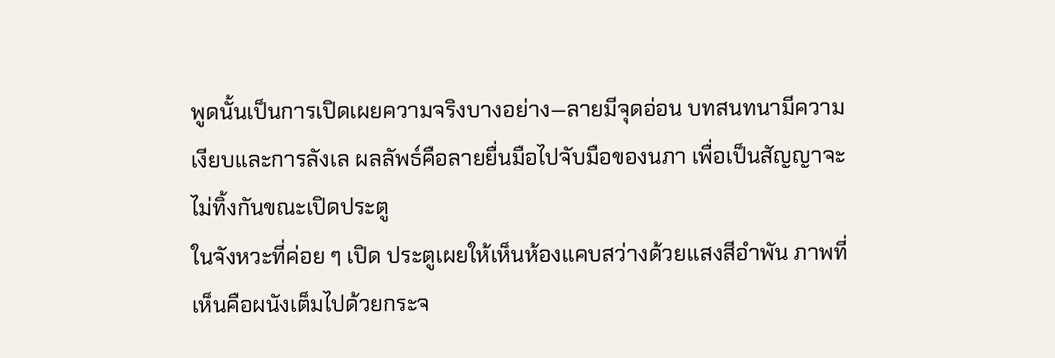พูดนั้นเป็นการเปิดเผยความจริงบางอย่าง—ลายมีจุดอ่อน บทสนทนามีความเงียบและการลังเล ผลลัพธ์คือลายยื่นมือไปจับมือของนภา เพื่อเป็นสัญญาจะไม่ทิ้งกันขณะเปิดประตู
ในจังหวะที่ค่อย ๆ เปิด ประตูเผยให้เห็นห้องแคบสว่างด้วยแสงสีอำพัน ภาพที่เห็นคือผนังเต็มไปด้วยกระจ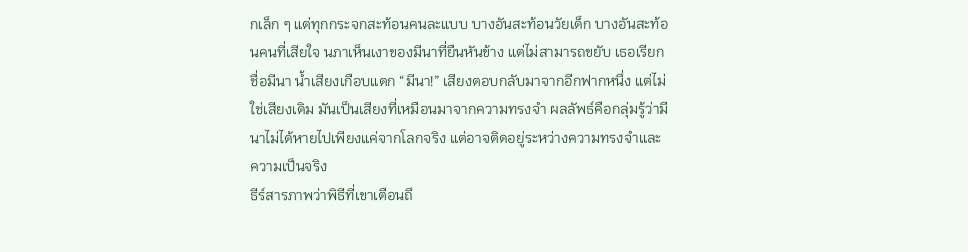กเล็ก ๆ แต่ทุกกระจกสะท้อนคนละแบบ บางอันสะท้อนวัยเด็ก บางอันสะท้อนคนที่เสียใจ นภาเห็นเงาของมีนาที่ยืนหันข้าง แต่ไม่สามารถขยับ เธอเรียกชื่อมีนา น้ำเสียงเกือบแตก “มีนา!” เสียงตอบกลับมาจากอีกฟากหนึ่ง แต่ไม่ใช่เสียงเดิม มันเป็นเสียงที่เหมือนมาจากความทรงจำ ผลลัพธ์คือกลุ่มรู้ว่ามีนาไม่ได้หายไปเพียงแค่จากโลกจริง แต่อาจติดอยู่ระหว่างความทรงจำและความเป็นจริง
ธีร์สารภาพว่าพิธีที่เขาเตือนถึ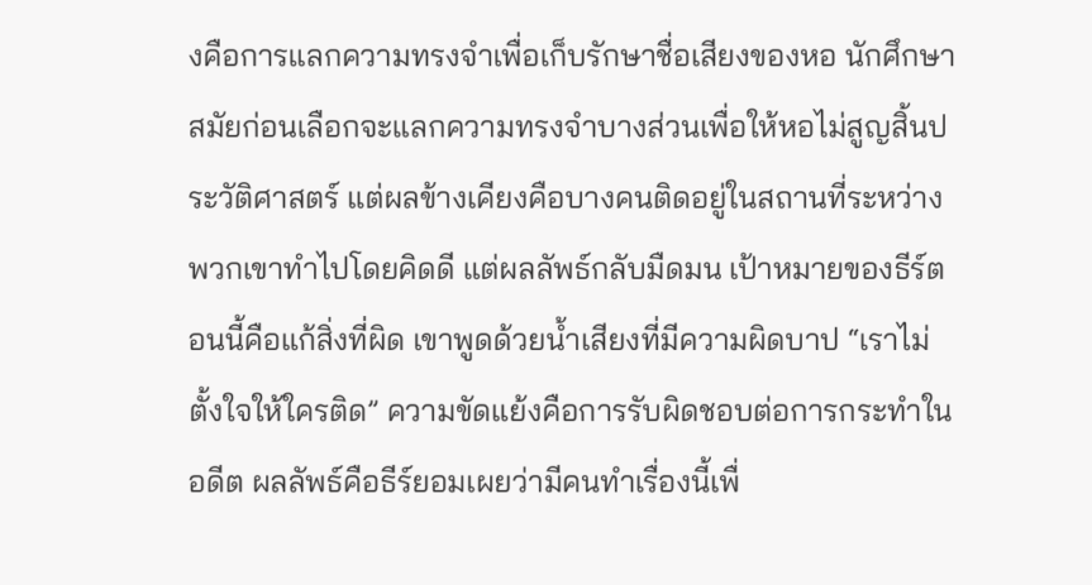งคือการแลกความทรงจำเพื่อเก็บรักษาชื่อเสียงของหอ นักศึกษาสมัยก่อนเลือกจะแลกความทรงจำบางส่วนเพื่อให้หอไม่สูญสิ้นประวัติศาสตร์ แต่ผลข้างเคียงคือบางคนติดอยู่ในสถานที่ระหว่าง พวกเขาทำไปโดยคิดดี แต่ผลลัพธ์กลับมืดมน เป้าหมายของธีร์ตอนนี้คือแก้สิ่งที่ผิด เขาพูดด้วยน้ำเสียงที่มีความผิดบาป “เราไม่ตั้งใจให้ใครติด” ความขัดแย้งคือการรับผิดชอบต่อการกระทำในอดีต ผลลัพธ์คือธีร์ยอมเผยว่ามีคนทำเรื่องนี้เพื่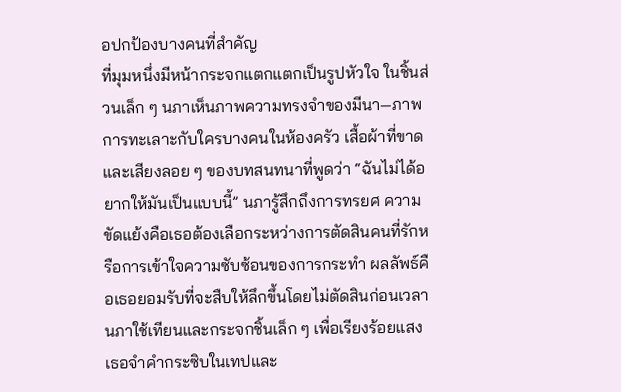อปกป้องบางคนที่สำคัญ
ที่มุมหนึ่งมีหน้ากระจกแตกแตกเป็นรูปหัวใจ ในชิ้นส่วนเล็ก ๆ นภาเห็นภาพความทรงจำของมีนา—ภาพการทะเลาะกับใครบางคนในห้องครัว เสื้อผ้าที่ขาด และเสียงลอย ๆ ของบทสนทนาที่พูดว่า “ฉันไม่ได้อยากให้มันเป็นแบบนี้” นภารู้สึกถึงการทรยศ ความขัดแย้งคือเธอต้องเลือกระหว่างการตัดสินคนที่รักหรือการเข้าใจความซับซ้อนของการกระทำ ผลลัพธ์คือเธอยอมรับที่จะสืบให้ลึกขึ้นโดยไม่ตัดสินก่อนเวลา
นภาใช้เทียนและกระจกชิ้นเล็ก ๆ เพื่อเรียงร้อยแสง เธอจำคำกระซิบในเทปและ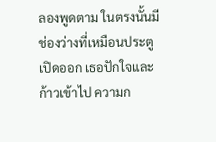ลองพูดตาม ในตรงนั้นมีช่องว่างที่เหมือนประตูเปิดออก เธอปักใจและก้าวเข้าไป ความก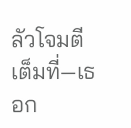ลัวโจมตีเต็มที่—เธอก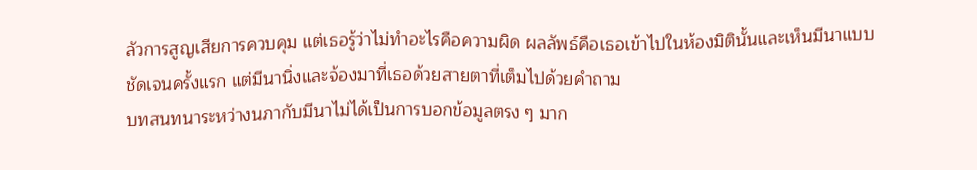ลัวการสูญเสียการควบคุม แต่เธอรู้ว่าไม่ทำอะไรคือความผิด ผลลัพธ์คือเธอเข้าไปในห้องมิตินั้นและเห็นมีนาแบบชัดเจนครั้งแรก แต่มีนานิ่งและจ้องมาที่เธอด้วยสายตาที่เต็มไปด้วยคำถาม
บทสนทนาระหว่างนภากับมีนาไม่ได้เป็นการบอกข้อมูลตรง ๆ มาก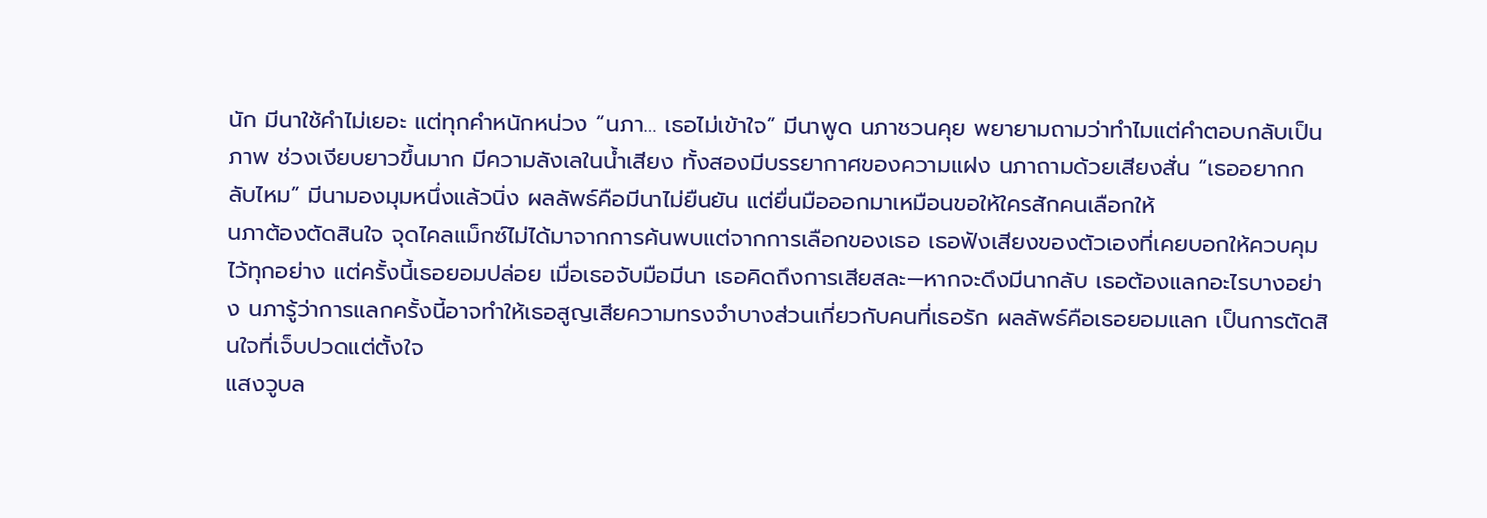นัก มีนาใช้คำไม่เยอะ แต่ทุกคำหนักหน่วง “นภา… เธอไม่เข้าใจ” มีนาพูด นภาชวนคุย พยายามถามว่าทำไมแต่คำตอบกลับเป็นภาพ ช่วงเงียบยาวขึ้นมาก มีความลังเลในน้ำเสียง ทั้งสองมีบรรยากาศของความแฝง นภาถามด้วยเสียงสั่น “เธออยากกลับไหม” มีนามองมุมหนึ่งแล้วนิ่ง ผลลัพธ์คือมีนาไม่ยืนยัน แต่ยื่นมือออกมาเหมือนขอให้ใครสักคนเลือกให้
นภาต้องตัดสินใจ จุดไคลแม็กซ์ไม่ได้มาจากการค้นพบแต่จากการเลือกของเธอ เธอฟังเสียงของตัวเองที่เคยบอกให้ควบคุมไว้ทุกอย่าง แต่ครั้งนี้เธอยอมปล่อย เมื่อเธอจับมือมีนา เธอคิดถึงการเสียสละ—หากจะดึงมีนากลับ เธอต้องแลกอะไรบางอย่าง นภารู้ว่าการแลกครั้งนี้อาจทำให้เธอสูญเสียความทรงจำบางส่วนเกี่ยวกับคนที่เธอรัก ผลลัพธ์คือเธอยอมแลก เป็นการตัดสินใจที่เจ็บปวดแต่ตั้งใจ
แสงวูบล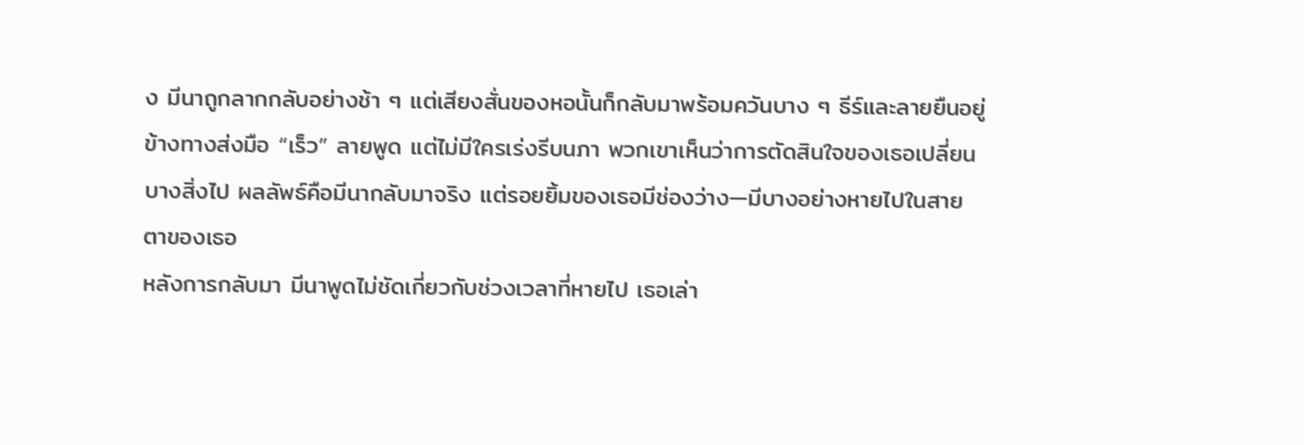ง มีนาถูกลากกลับอย่างช้า ๆ แต่เสียงสั่นของหอนั้นก็กลับมาพร้อมควันบาง ๆ ธีร์และลายยืนอยู่ข้างทางส่งมือ “เร็ว” ลายพูด แต่ไม่มีใครเร่งรีบนภา พวกเขาเห็นว่าการตัดสินใจของเธอเปลี่ยนบางสิ่งไป ผลลัพธ์คือมีนากลับมาจริง แต่รอยยิ้มของเธอมีช่องว่าง—มีบางอย่างหายไปในสายตาของเธอ
หลังการกลับมา มีนาพูดไม่ชัดเกี่ยวกับช่วงเวลาที่หายไป เธอเล่า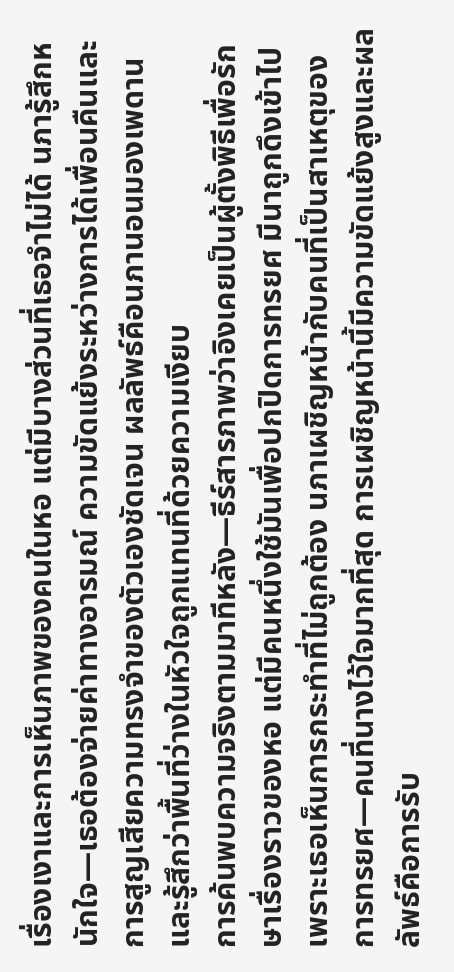เรื่องเงาและการเห็นภาพของคนในหอ แต่มีบางส่วนที่เธอจำไม่ได้ นภารู้สึกหนักใจ—เธอต้องจ่ายค่าทางอารมณ์ ความขัดแย้งระหว่างการได้เพื่อนคืนและการสูญเสียความทรงจำของตัวเองชัดเจน ผลลัพธ์คือนภานอนมองเพดานและรู้สึกว่าพื้นที่ว่างในหัวใจถูกแทนที่ด้วยความเงียบ
การค้นพบความจริงตามมาทีหลัง—ธีร์สารภาพว่าอิงเคยเป็นผู้ตั้งพิธีเพื่อรักษาเรื่องราวของหอ แต่มีคนหนึ่งใช้มันเพื่อปกปิดการทรยศ มีนาถูกดึงเข้าไปเพราะเธอเห็นการกระทำที่ไม่ถูกต้อง นภาเผชิญหน้ากับคนที่เป็นสาเหตุของการทรยศ—คนที่นางไว้ใจมากที่สุด การเผชิญหน้านี้มีความขัดแย้งสูงและผลลัพธ์คือการรับ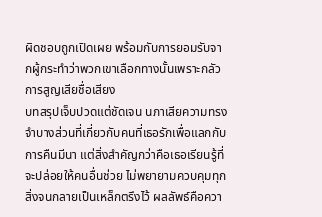ผิดชอบถูกเปิดเผย พร้อมกับการยอมรับจากผู้กระทำว่าพวกเขาเลือกทางนั้นเพราะกลัวการสูญเสียชื่อเสียง
บทสรุปเจ็บปวดแต่ชัดเจน นภาเสียความทรงจำบางส่วนที่เกี่ยวกับคนที่เธอรักเพื่อแลกกับการคืนมีนา แต่สิ่งสำคัญกว่าคือเธอเรียนรู้ที่จะปล่อยให้คนอื่นช่วย ไม่พยายามควบคุมทุกสิ่งจนกลายเป็นเหล็กตรึงไว้ ผลลัพธ์คือควา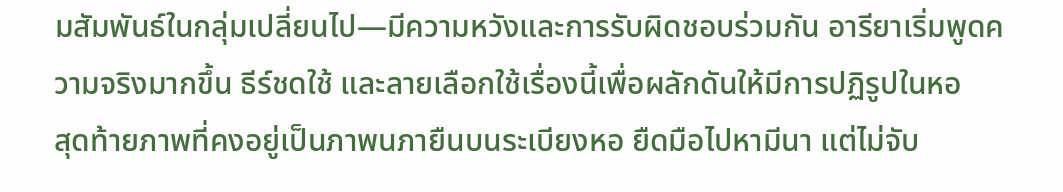มสัมพันธ์ในกลุ่มเปลี่ยนไป—มีความหวังและการรับผิดชอบร่วมกัน อารียาเริ่มพูดความจริงมากขึ้น ธีร์ชดใช้ และลายเลือกใช้เรื่องนี้เพื่อผลักดันให้มีการปฏิรูปในหอ
สุดท้ายภาพที่คงอยู่เป็นภาพนภายืนบนระเบียงหอ ยืดมือไปหามีนา แต่ไม่จับ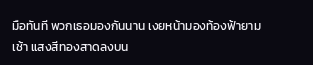มือทันที พวกเธอมองกันนาน เงยหน้ามองท้องฟ้ายามเช้า แสงสีทองสาดลงบน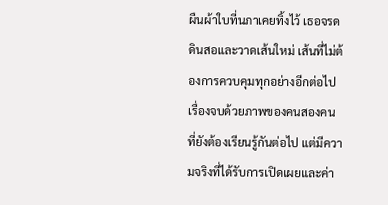ผืนผ้าใบที่นภาเคยทิ้งไว้ เธอจรดดินสอและวาดเส้นใหม่ เส้นที่ไม่ต้องการควบคุมทุกอย่างอีกต่อไป เรื่องจบด้วยภาพของคนสองคนที่ยังต้องเรียนรู้กันต่อไป แต่มีความจริงที่ได้รับการเปิดเผยและค่า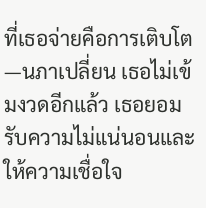ที่เธอจ่ายคือการเติบโต—นภาเปลี่ยน เธอไม่เข้มงวดอีกแล้ว เธอยอมรับความไม่แน่นอนและให้ความเชื่อใจ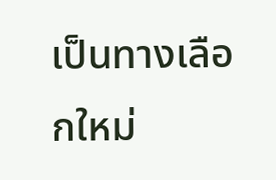เป็นทางเลือกใหม่